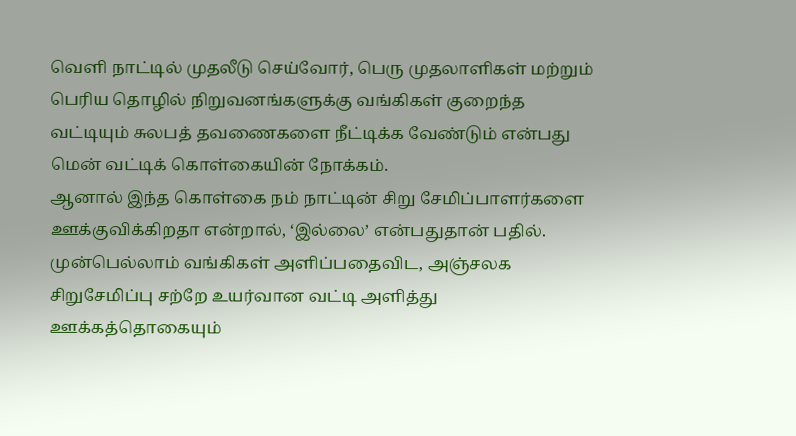வெளி நாட்டில் முதலீடு செய்வோர், பெரு முதலாளிகள் மற்றும் பெரிய தொழில் நிறுவனங்களுக்கு வங்கிகள் குறைந்த வட்டியும் சுலபத் தவணைகளை நீட்டிக்க வேண்டும் என்பது மென் வட்டிக் கொள்கையின் நோக்கம்.
ஆனால் இந்த கொள்கை நம் நாட்டின் சிறு சேமிப்பாளர்களை ஊக்குவிக்கிறதா என்றால், ‘இல்லை’ என்பதுதான் பதில்.
முன்பெல்லாம் வங்கிகள் அளிப்பதைவிட, அஞ்சலக சிறுசேமிப்பு சற்றே உயர்வான வட்டி அளித்து ஊக்கத்தொகையும்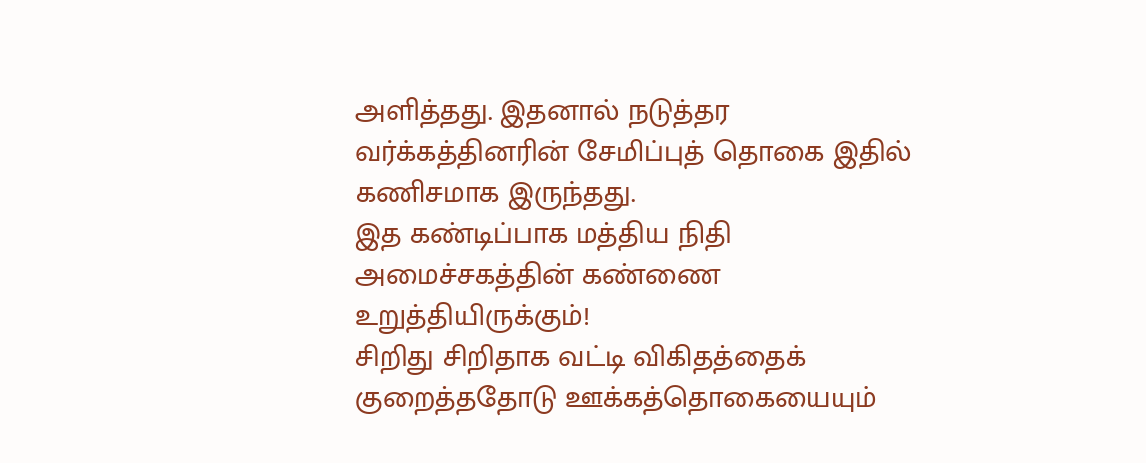அளித்தது. இதனால் நடுத்தர வர்க்கத்தினரின் சேமிப்புத் தொகை இதில் கணிசமாக இருந்தது.
இத கண்டிப்பாக மத்திய நிதி அமைச்சகத்தின் கண்ணை உறுத்தியிருக்கும்!
சிறிது சிறிதாக வட்டி விகிதத்தைக் குறைத்ததோடு ஊக்கத்தொகையையும்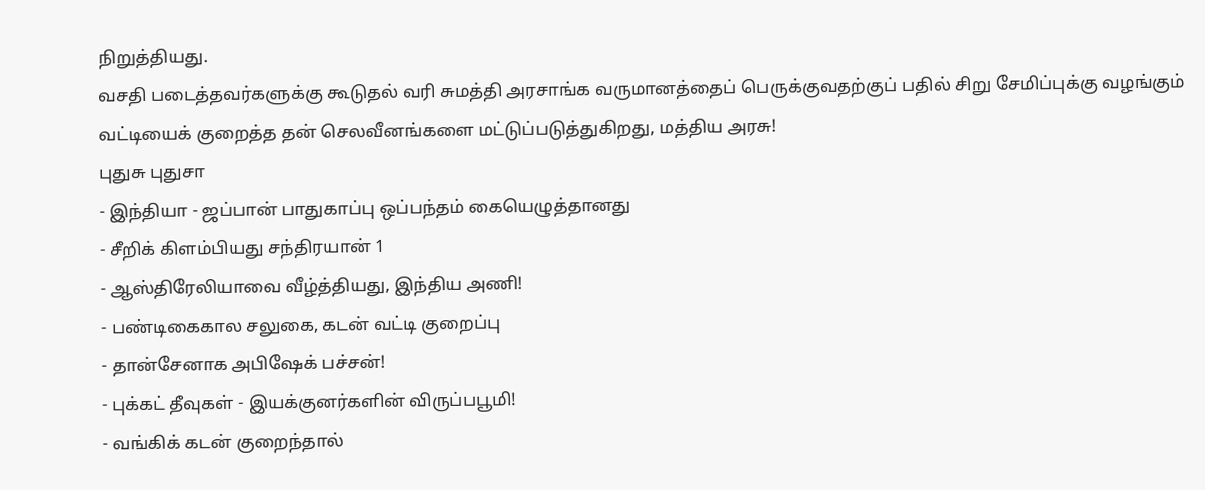நிறுத்தியது.
வசதி படைத்தவர்களுக்கு கூடுதல் வரி சுமத்தி அரசாங்க வருமானத்தைப் பெருக்குவதற்குப் பதில் சிறு சேமிப்புக்கு வழங்கும் வட்டியைக் குறைத்த தன் செலவீனங்களை மட்டுப்படுத்துகிறது, மத்திய அரசு!
புதுசு புதுசா
- இந்தியா - ஜப்பான் பாதுகாப்பு ஒப்பந்தம் கையெழுத்தானது
- சீறிக் கிளம்பியது சந்திரயான் 1
- ஆஸ்திரேலியாவை வீழ்த்தியது, இந்திய அணி!
- பண்டிகைகால சலுகை, கடன் வட்டி குறைப்பு
- தான்சேனாக அபிஷேக் பச்சன்!
- புக்கட் தீவுகள் - இயக்குனர்களின் விருப்பபூமி!
- வங்கிக் கடன் குறைந்தால்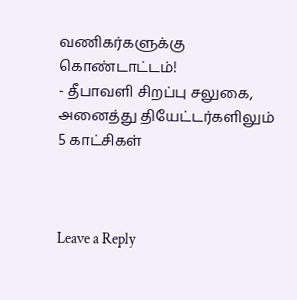வணிகர்களுக்கு கொண்டாட்டம்!
- தீபாவளி சிறப்பு சலுகை, அனைத்து தியேட்டர்களிலும் 5 காட்சிகள்



Leave a Reply